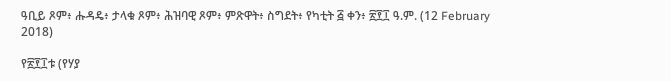ዓቢይ ጾም፥ ሑዳዴ፥ ታላቁ ጾም፥ ሕዝባዊ ጾም፥ ምጽዋት፥ ስግደት፥ የካቲት ፭ ቀን፥ ፳፻፲ ዓ.ም. (12 February 2018)

የ፳፻፲ቱ (የሃያ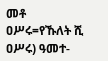መቶ ዐሥሩ=የኹለት ሺ ዐሥሩ) ዓመተ-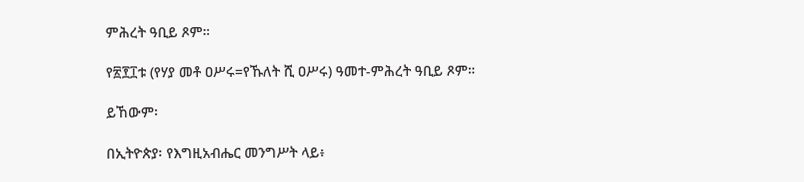ምሕረት ዓቢይ ጾም።

የ፳፻፲ቱ (የሃያ መቶ ዐሥሩ=የኹለት ሺ ዐሥሩ) ዓመተ-ምሕረት ዓቢይ ጾም።

ይኸውም፡

በኢትዮጵያ፡ የእግዚአብሔር መንግሥት ላይ፥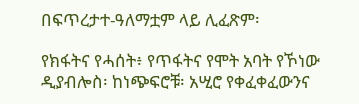በፍጥረታተ-ዓለማቷም ላይ ሊፈጽም፡

የክፋትና የሓሰት፥ የጥፋትና የሞት አባት የኾነው ዲያብሎስ፡ ከነጭፍሮቹ፡ አሢሮ የቀፈቀፈውንና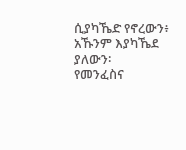ሲያካኼድ የኖረውን፥ አኹንም እያካኼደ ያለውን፡
የመንፈስና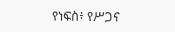የነፍስ፥ የሥጋና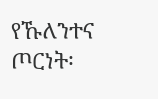የኹለንተና ጦርነት፡